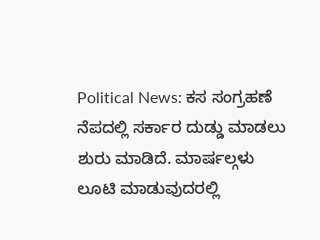Political News: ಕಸ ಸಂಗ್ರಹಣೆ ನೆಪದಲ್ಲಿ ಸರ್ಕಾರ ದುಡ್ಡು ಮಾಡಲು ಶುರು ಮಾಡಿದೆ. ಮಾರ್ಷಲ್ಗಳು ಲೂಟಿ ಮಾಡುವುದರಲ್ಲಿ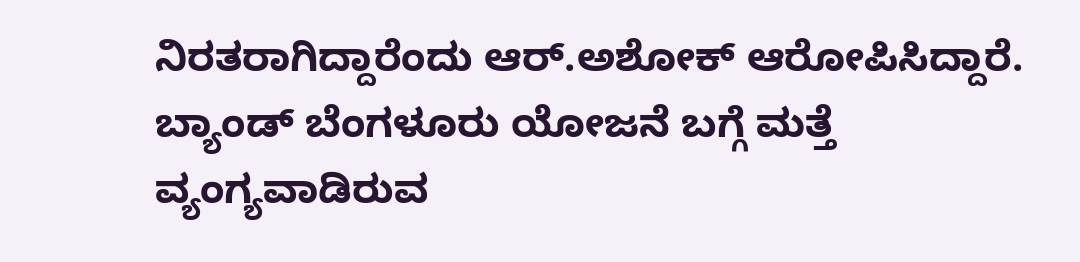ನಿರತರಾಗಿದ್ದಾರೆಂದು ಆರ್.ಅಶೋಕ್ ಆರೋಪಿಸಿದ್ದಾರೆ.
ಬ್ಯಾಂಡ್ ಬೆಂಗಳೂರು ಯೋಜನೆ ಬಗ್ಗೆ ಮತ್ತೆ ವ್ಯಂಗ್ಯವಾಡಿರುವ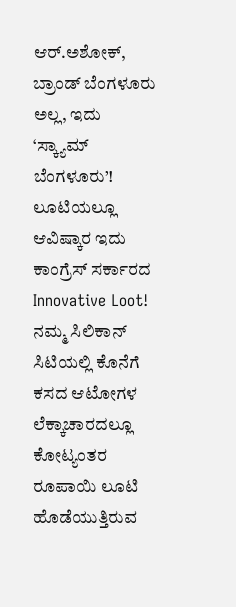ಆರ್.ಅಶೋಕ್, ಬ್ರಾಂಡ್ ಬೆಂಗಳೂರು ಅಲ್ಲ, ಇದು ‘ಸ್ಕ್ಯಾಮ್ ಬೆಂಗಳೂರು’! ಲೂಟಿಯಲ್ಲೂ ಆವಿಷ್ಕಾರ ಇದು ಕಾಂಗ್ರೆಸ್ ಸರ್ಕಾರದ Innovative Loot! ನಮ್ಮ ಸಿಲಿಕಾನ್ ಸಿಟಿಯಲ್ಲಿ ಕೊನೆಗೆ ಕಸದ ಆಟೋಗಳ ಲೆಕ್ಕಾಚಾರದಲ್ಲೂ ಕೋಟ್ಯಂತರ ರೂಪಾಯಿ ಲೂಟಿ ಹೊಡೆಯುತ್ತಿರುವ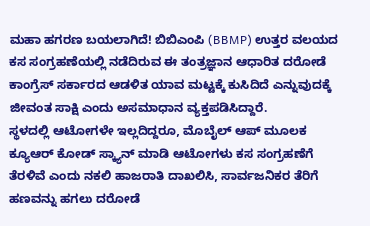ಮಹಾ ಹಗರಣ ಬಯಲಾಗಿದೆ! ಬಿಬಿಎಂಪಿ (BBMP) ಉತ್ತರ ವಲಯದ ಕಸ ಸಂಗ್ರಹಣೆಯಲ್ಲಿ ನಡೆದಿರುವ ಈ ತಂತ್ರಜ್ಞಾನ ಆಧಾರಿತ ದರೋಡೆ ಕಾಂಗ್ರೆಸ್ ಸರ್ಕಾರದ ಆಡಳಿತ ಯಾವ ಮಟ್ಟಕ್ಕೆ ಕುಸಿದಿದೆ ಎನ್ನುವುದಕ್ಕೆ ಜೀವಂತ ಸಾಕ್ಷಿ ಎಂದು ಅಸಮಾಧಾನ ವ್ಯಕ್ತಪಡಿಸಿದ್ದಾರೆ.
ಸ್ಥಳದಲ್ಲಿ ಆಟೋಗಳೇ ಇಲ್ಲದಿದ್ದರೂ, ಮೊಬೈಲ್ ಆಪ್ ಮೂಲಕ ಕ್ಯೂಆರ್ ಕೋಡ್ ಸ್ಕ್ಯಾನ್ ಮಾಡಿ ಆಟೋಗಳು ಕಸ ಸಂಗ್ರಹಣೆಗೆ ತೆರಳಿವೆ ಎಂದು ನಕಲಿ ಹಾಜರಾತಿ ದಾಖಲಿಸಿ, ಸಾರ್ವಜನಿಕರ ತೆರಿಗೆ ಹಣವನ್ನು ಹಗಲು ದರೋಡೆ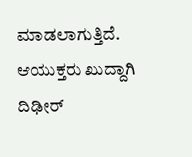ಮಾಡಲಾಗುತ್ತಿದೆ. ಆಯುಕ್ತರು ಖುದ್ದಾಗಿ ದಿಢೀರ್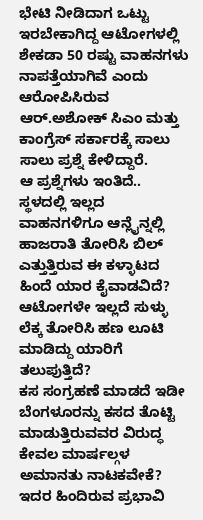ಭೇಟಿ ನೀಡಿದಾಗ ಒಟ್ಟು ಇರಬೇಕಾಗಿದ್ದ ಆಟೋಗಳಲ್ಲಿ ಶೇಕಡಾ 50 ರಷ್ಟು ವಾಹನಗಳು ನಾಪತ್ತೆಯಾಗಿವೆ ಎಂದು ಆರೋಪಿಸಿರುವ ಆರ್.ಅಶೋಕ್ ಸಿಎಂ ಮತ್ತು ಕಾಂಗ್ರೆಸ್ ಸರ್ಕಾರಕ್ಕೆ ಸಾಲು ಸಾಲು ಪ್ರಶ್ನೆ ಕೇಳಿದ್ದಾರೆ.
ಆ ಪ್ರಶ್ನೆಗಳು ಇಂತಿದೆ..
ಸ್ಥಳದಲ್ಲಿ ಇಲ್ಲದ ವಾಹನಗಳಿಗೂ ಆನ್ಲೈನ್ನಲ್ಲಿ ಹಾಜರಾತಿ ತೋರಿಸಿ ಬಿಲ್ ಎತ್ತುತ್ತಿರುವ ಈ ಕಳ್ಳಾಟದ ಹಿಂದೆ ಯಾರ ಕೈವಾಡವಿದೆ?
ಆಟೋಗಳೇ ಇಲ್ಲದೆ ಸುಳ್ಳು ಲೆಕ್ಕ ತೋರಿಸಿ ಹಣ ಲೂಟಿ ಮಾಡಿದ್ದು ಯಾರಿಗೆ ತಲುಪುತ್ತಿದೆ?
ಕಸ ಸಂಗ್ರಹಣೆ ಮಾಡದೆ ಇಡೀ ಬೆಂಗಳೂರನ್ನು ಕಸದ ತೊಟ್ಟಿ ಮಾಡುತ್ತಿರುವವರ ವಿರುದ್ಧ ಕೇವಲ ಮಾರ್ಷಲ್ಗಳ ಅಮಾನತು ನಾಟಕವೇಕೆ?
ಇದರ ಹಿಂದಿರುವ ಪ್ರಭಾವಿ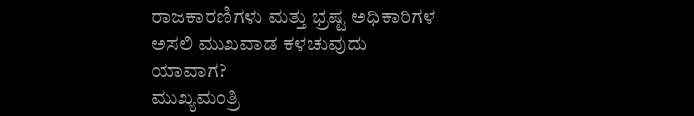ರಾಜಕಾರಣಿಗಳು ಮತ್ತು ಭ್ರಷ್ಟ ಅಧಿಕಾರಿಗಳ ಅಸಲಿ ಮುಖವಾಡ ಕಳಚುವುದು ಯಾವಾಗ?
ಮುಖ್ಯಮಂತ್ರಿ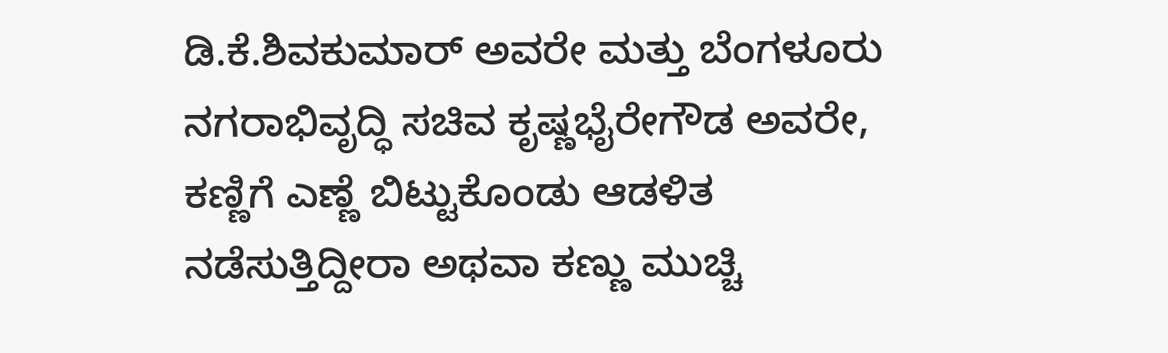ಡಿ.ಕೆ.ಶಿವಕುಮಾರ್ ಅವರೇ ಮತ್ತು ಬೆಂಗಳೂರು ನಗರಾಭಿವೃದ್ಧಿ ಸಚಿವ ಕೃಷ್ಣಭೈರೇಗೌಡ ಅವರೇ, ಕಣ್ಣಿಗೆ ಎಣ್ಣೆ ಬಿಟ್ಟುಕೊಂಡು ಆಡಳಿತ ನಡೆಸುತ್ತಿದ್ದೀರಾ ಅಥವಾ ಕಣ್ಣು ಮುಚ್ಚಿ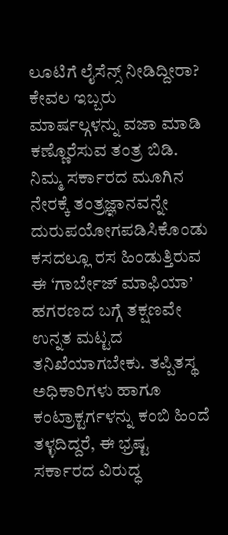ಲೂಟಿಗೆ ಲೈಸೆನ್ಸ್ ನೀಡಿದ್ದೀರಾ?
ಕೇವಲ ಇಬ್ಬರು ಮಾರ್ಷಲ್ಗಳನ್ನು ವಜಾ ಮಾಡಿ ಕಣ್ಣೊರೆಸುವ ತಂತ್ರ ಬಿಡಿ. ನಿಮ್ಮ ಸರ್ಕಾರದ ಮೂಗಿನ ನೇರಕ್ಕೆ ತಂತ್ರಜ್ಞಾನವನ್ನೇ ದುರುಪಯೋಗಪಡಿಸಿಕೊಂಡು ಕಸದಲ್ಲೂ ರಸ ಹಿಂಡುತ್ತಿರುವ ಈ ‘ಗಾರ್ಬೇಜ್ ಮಾಫಿಯಾ’ ಹಗರಣದ ಬಗ್ಗೆ ತಕ್ಷಣವೇ ಉನ್ನತ ಮಟ್ಟದ ತನಿಖೆಯಾಗಬೇಕು. ತಪ್ಪಿತಸ್ಥ ಅಧಿಕಾರಿಗಳು ಹಾಗೂ ಕಂಟ್ರಾಕ್ಟರ್ಗಳನ್ನು ಕಂಬಿ ಹಿಂದೆ ತಳ್ಳದಿದ್ದರೆ, ಈ ಭ್ರಷ್ಟ ಸರ್ಕಾರದ ವಿರುದ್ಧ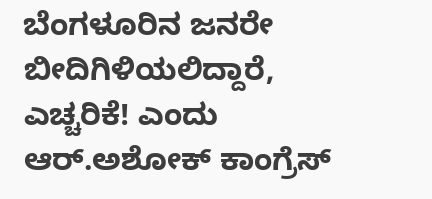ಬೆಂಗಳೂರಿನ ಜನರೇ ಬೀದಿಗಿಳಿಯಲಿದ್ದಾರೆ, ಎಚ್ಚರಿಕೆ! ಎಂದು ಆರ್.ಅಶೋಕ್ ಕಾಂಗ್ರೆಸ್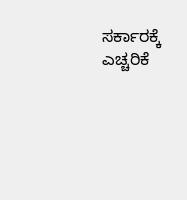ಸರ್ಕಾರಕ್ಕೆ ಎಚ್ಚರಿಕೆ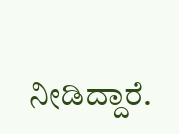ನೀಡಿದ್ದಾರೆ.